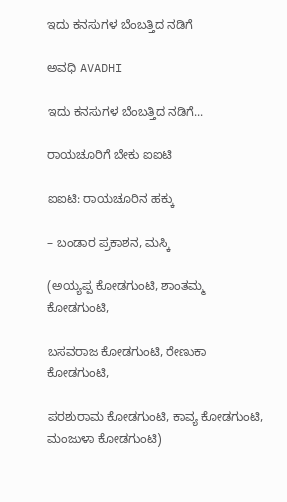ಇದು ಕನಸುಗಳ ಬೆಂಬತ್ತಿದ ನಡಿಗೆ‍

ಅವಧಿ AVADHI

ಇದು ಕನಸುಗಳ ಬೆಂಬತ್ತಿದ ನಡಿಗೆ...

ರಾಯಚೂರಿಗೆ ಬೇಕು ಐಐಟಿ

ಐಐಟಿ: ರಾಯಚೂರಿನ ಹಕ್ಕು

– ಬಂಡಾರ ಪ್ರಕಾಶನ, ಮಸ್ಕಿ

(ಅಯ್ಯಪ್ಪ ಕೋಡಗುಂಟಿ, ಶಾಂತಮ್ಮ ಕೋಡಗುಂಟಿ,

ಬಸವರಾಜ ಕೋಡಗುಂಟಿ, ರೇಣುಕಾ ಕೋಡಗುಂಟಿ,

ಪರಶುರಾಮ ಕೋಡಗುಂಟಿ, ಕಾವ್ಯ ಕೋಡಗುಂಟಿ, ಮಂಜುಳಾ ಕೋಡಗುಂಟಿ)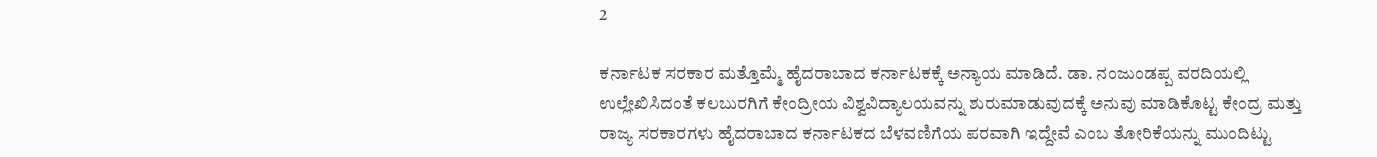2

ಕರ್ನಾಟಕ ಸರಕಾರ ಮತ್ತೊಮ್ಮೆ ಹೈದರಾಬಾದ ಕರ್ನಾಟಕಕ್ಕೆ ಅನ್ಯಾಯ ಮಾಡಿದೆ. ಡಾ. ನಂಜುಂಡಪ್ಪ ವರದಿಯಲ್ಲಿ ಉಲ್ಲೇಖಿಸಿದಂತೆ ಕಲಬುರಗಿಗೆ ಕೇಂದ್ರೀಯ ವಿಶ್ವವಿದ್ಯಾಲಯವನ್ನು ಶುರುಮಾಡುವುದಕ್ಕೆ ಅನುವು ಮಾಡಿಕೊಟ್ಟ ಕೇಂದ್ರ ಮತ್ತು ರಾಜ್ಯ ಸರಕಾರಗಳು ಹೈದರಾಬಾದ ಕರ್ನಾಟಕದ ಬೆಳವಣಿಗೆಯ ಪರವಾಗಿ ಇದ್ದೇವೆ ಎಂಬ ತೋರಿಕೆಯನ್ನು ಮುಂದಿಟ್ಟು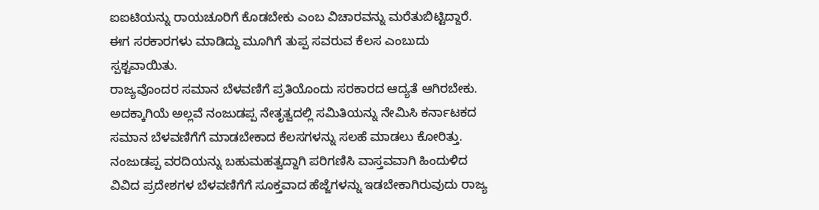ಐಐಟಿಯನ್ನು ರಾಯಚೂರಿಗೆ ಕೊಡಬೇಕು ಎಂಬ ವಿಚಾರವನ್ನು ಮರೆತುಬಿಟ್ಟಿದ್ದಾರೆ. ಈಗ ಸರಕಾರಗಳು ಮಾಡಿದ್ದು ಮೂಗಿಗೆ ತುಪ್ಪ ಸವರುವ ಕೆಲಸ ಎಂಬುದು ಸ್ಪಶ್ಟವಾಯಿತು.
ರಾಜ್ಯವೊಂದರ ಸಮಾನ ಬೆಳವಣಿಗೆ ಪ್ರತಿಯೊಂದು ಸರಕಾರದ ಆದ್ಯತೆ ಆಗಿರಬೇಕು. ಅದಕ್ಕಾಗಿಯೆ ಅಲ್ಲವೆ ನಂಜುಡಪ್ಪ ನೇತೃತ್ವದಲ್ಲಿ ಸಮಿತಿಯನ್ನು ನೇಮಿಸಿ ಕರ್ನಾಟಕದ ಸಮಾನ ಬೆಳವಣಿಗೆಗೆ ಮಾಡಬೇಕಾದ ಕೆಲಸಗಳನ್ನು ಸಲಹೆ ಮಾಡಲು ಕೋರಿತ್ತು. ನಂಜುಡಪ್ಪ ವರದಿಯನ್ನು ಬಹುಮಹತ್ವದ್ದಾಗಿ ಪರಿಗಣಿಸಿ ವಾಸ್ತವವಾಗಿ ಹಿಂದುಳಿದ ವಿವಿದ ಪ್ರದೇಶಗಳ ಬೆಳವಣಿಗೆಗೆ ಸೂಕ್ತವಾದ ಹೆಜ್ಜೆಗಳನ್ನು ಇಡಬೇಕಾಗಿರುವುದು ರಾಜ್ಯ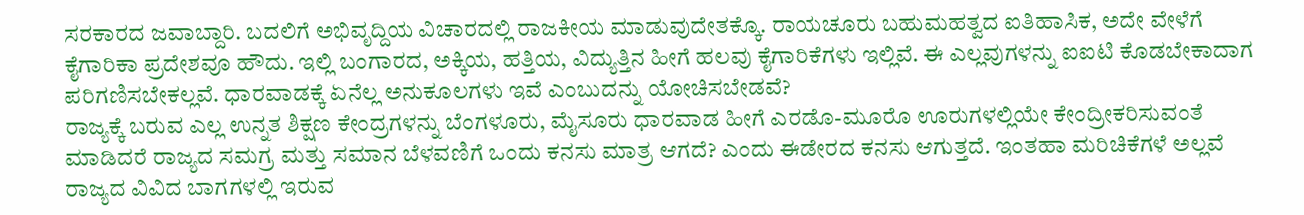ಸರಕಾರದ ಜವಾಬ್ದಾರಿ. ಬದಲಿಗೆ ಅಭಿವೃದ್ದಿಯ ವಿಚಾರದಲ್ಲಿ ರಾಜಕೀಯ ಮಾಡುವುದೇತಕ್ಕೊ. ರಾಯಚೂರು ಬಹುಮಹತ್ವದ ಐತಿಹಾಸಿಕ, ಅದೇ ವೇಳೆಗೆ ಕೈಗಾರಿಕಾ ಪ್ರದೇಶವೂ ಹೌದು. ಇಲ್ಲಿ ಬಂಗಾರದ, ಅಕ್ಕಿಯ, ಹತ್ತಿಯ, ವಿದ್ಯುತ್ತಿನ ಹೀಗೆ ಹಲವು ಕೈಗಾರಿಕೆಗಳು ಇಲ್ಲಿವೆ. ಈ ಎಲ್ಲವುಗಳನ್ನು ಐಐಟಿ ಕೊಡಬೇಕಾದಾಗ ಪರಿಗಣಿಸಬೇಕಲ್ಲವೆ. ಧಾರವಾಡಕ್ಕೆ ಏನೆಲ್ಲ ಅನುಕೂಲಗಳು ಇವೆ ಎಂಬುದನ್ನು ಯೋಚಿಸಬೇಡವೆ?
ರಾಜ್ಯಕ್ಕೆ ಬರುವ ಎಲ್ಲ ಉನ್ನತ ಶಿಕ್ಷಣ ಕೇಂದ್ರಗಳನ್ನು ಬೆಂಗಳೂರು, ಮೈಸೂರು ಧಾರವಾಡ ಹೀಗೆ ಎರಡೊ-ಮೂರೊ ಊರುಗಳಲ್ಲಿಯೇ ಕೇಂದ್ರೀಕರಿಸುವಂತೆ ಮಾಡಿದರೆ ರಾಜ್ಯದ ಸಮಗ್ರ ಮತ್ತು ಸಮಾನ ಬೆಳವಣಿಗೆ ಒಂದು ಕನಸು ಮಾತ್ರ ಆಗದೆ? ಎಂದು ಈಡೇರದ ಕನಸು ಆಗುತ್ತದೆ. ಇಂತಹಾ ಮರಿಚಿಕೆಗಳೆ ಅಲ್ಲವೆ ರಾಜ್ಯದ ವಿವಿದ ಬಾಗಗಳಲ್ಲಿ ಇರುವ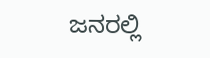ಜನರಲ್ಲಿ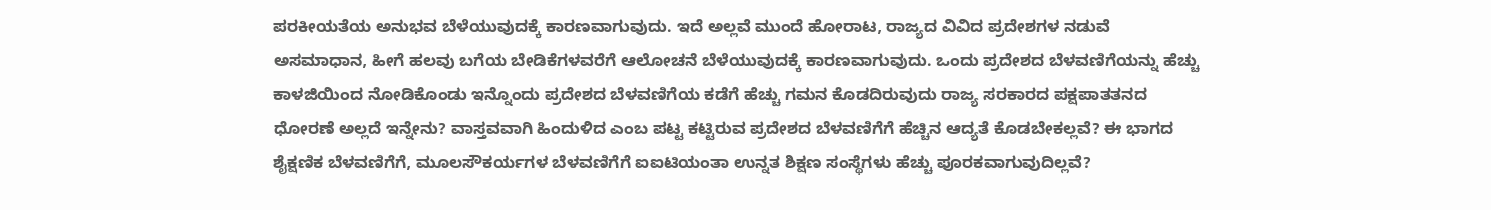ಪರಕೀಯತೆಯ ಅನುಭವ ಬೆಳೆಯುವುದಕ್ಕೆ ಕಾರಣವಾಗುವುದು. ಇದೆ ಅಲ್ಲವೆ ಮುಂದೆ ಹೋರಾಟ, ರಾಜ್ಯದ ವಿವಿದ ಪ್ರದೇಶಗಳ ನಡುವೆ ಅಸಮಾಧಾನ, ಹೀಗೆ ಹಲವು ಬಗೆಯ ಬೇಡಿಕೆಗಳವರೆಗೆ ಆಲೋಚನೆ ಬೆಳೆಯುವುದಕ್ಕೆ ಕಾರಣವಾಗುವುದು. ಒಂದು ಪ್ರದೇಶದ ಬೆಳವಣಿಗೆಯನ್ನು ಹೆಚ್ಚು ಕಾಳಜಿಯಿಂದ ನೋಡಿಕೊಂಡು ಇನ್ನೊಂದು ಪ್ರದೇಶದ ಬೆಳವಣಿಗೆಯ ಕಡೆಗೆ ಹೆಚ್ಚು ಗಮನ ಕೊಡದಿರುವುದು ರಾಜ್ಯ ಸರಕಾರದ ಪಕ್ಷಪಾತತನದ ಧೋರಣೆ ಅಲ್ಲದೆ ಇನ್ನೇನು? ವಾಸ್ತವವಾಗಿ ಹಿಂದುಳಿದ ಎಂಬ ಪಟ್ಟ ಕಟ್ಟಿರುವ ಪ್ರದೇಶದ ಬೆಳವಣಿಗೆಗೆ ಹೆಚ್ಚಿನ ಆದ್ಯತೆ ಕೊಡಬೇಕಲ್ಲವೆ? ಈ ಭಾಗದ ಶೈಕ್ಷಣಿಕ ಬೆಳವಣಿಗೆಗೆ, ಮೂಲಸೌಕರ್ಯಗಳ ಬೆಳವಣಿಗೆಗೆ ಐಐಟಿಯಂತಾ ಉನ್ನತ ಶಿಕ್ಷಣ ಸಂಸ್ಥೆಗಳು ಹೆಚ್ಚು ಪೂರಕವಾಗುವುದಿಲ್ಲವೆ?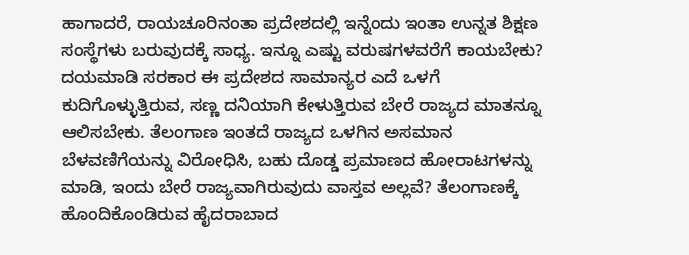ಹಾಗಾದರೆ, ರಾಯಚೂರಿನಂತಾ ಪ್ರದೇಶದಲ್ಲಿ ಇನ್ನೆಂದು ಇಂತಾ ಉನ್ನತ ಶಿಕ್ಷಣ ಸಂಸ್ಥೆಗಳು ಬರುವುದಕ್ಕೆ ಸಾಧ್ಯ. ಇನ್ನೂ ಎಷ್ಟು ವರುಷಗಳವರೆಗೆ ಕಾಯಬೇಕು?
ದಯಮಾಡಿ ಸರಕಾರ ಈ ಪ್ರದೇಶದ ಸಾಮಾನ್ಯರ ಎದೆ ಒಳಗೆ ಕುದಿಗೊಳ್ಳುತ್ತಿರುವ, ಸಣ್ಣ ದನಿಯಾಗಿ ಕೇಳುತ್ತಿರುವ ಬೇರೆ ರಾಜ್ಯದ ಮಾತನ್ನೂ ಆಲಿಸಬೇಕು. ತೆಲಂಗಾಣ ಇಂತದೆ ರಾಜ್ಯದ ಒಳಗಿನ ಅಸಮಾನ ಬೆಳವಣಿಗೆಯನ್ನು ವಿರೋಧಿಸಿ, ಬಹು ದೊಡ್ಡ ಪ್ರಮಾಣದ ಹೋರಾಟಗಳನ್ನು ಮಾಡಿ, ಇಂದು ಬೇರೆ ರಾಜ್ಯವಾಗಿರುವುದು ವಾಸ್ತವ ಅಲ್ಲವೆ? ತೆಲಂಗಾಣಕ್ಕೆ ಹೊಂದಿಕೊಂಡಿರುವ ಹೈದರಾಬಾದ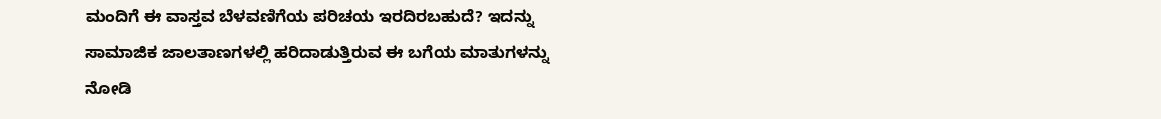ಮಂದಿಗೆ ಈ ವಾಸ್ತವ ಬೆಳವಣಿಗೆಯ ಪರಿಚಯ ಇರದಿರಬಹುದೆ? ಇದನ್ನು ಸಾಮಾಜಿಕ ಜಾಲತಾಣಗಳಲ್ಲಿ ಹರಿದಾಡುತ್ತಿರುವ ಈ ಬಗೆಯ ಮಾತುಗಳನ್ನು ನೋಡಿ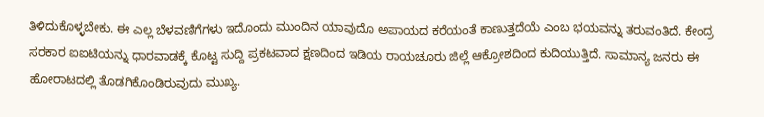ತಿಳಿದುಕೊಳ್ಳಬೇಕು. ಈ ಎಲ್ಲ ಬೆಳವಣಿಗೆಗಳು ಇದೊಂದು ಮುಂದಿನ ಯಾವುದೊ ಅಪಾಯದ ಕರೆಯಂತೆ ಕಾಣುತ್ತದೆಯೆ ಎಂಬ ಭಯವನ್ನು ತರುವಂತಿದೆ. ಕೇಂದ್ರ ಸರಕಾರ ಐಐಟಿಯನ್ನು ಧಾರವಾಡಕ್ಕೆ ಕೊಟ್ಟ ಸುದ್ದಿ ಪ್ರಕಟವಾದ ಕ್ಷಣದಿಂದ ಇಡಿಯ ರಾಯಚೂರು ಜಿಲ್ಲೆ ಆಕ್ರೋಶದಿಂದ ಕುದಿಯುತ್ತಿದೆ. ಸಾಮಾನ್ಯ ಜನರು ಈ ಹೋರಾಟದಲ್ಲಿ ತೊಡಗಿಕೊಂಡಿರುವುದು ಮುಖ್ಯ.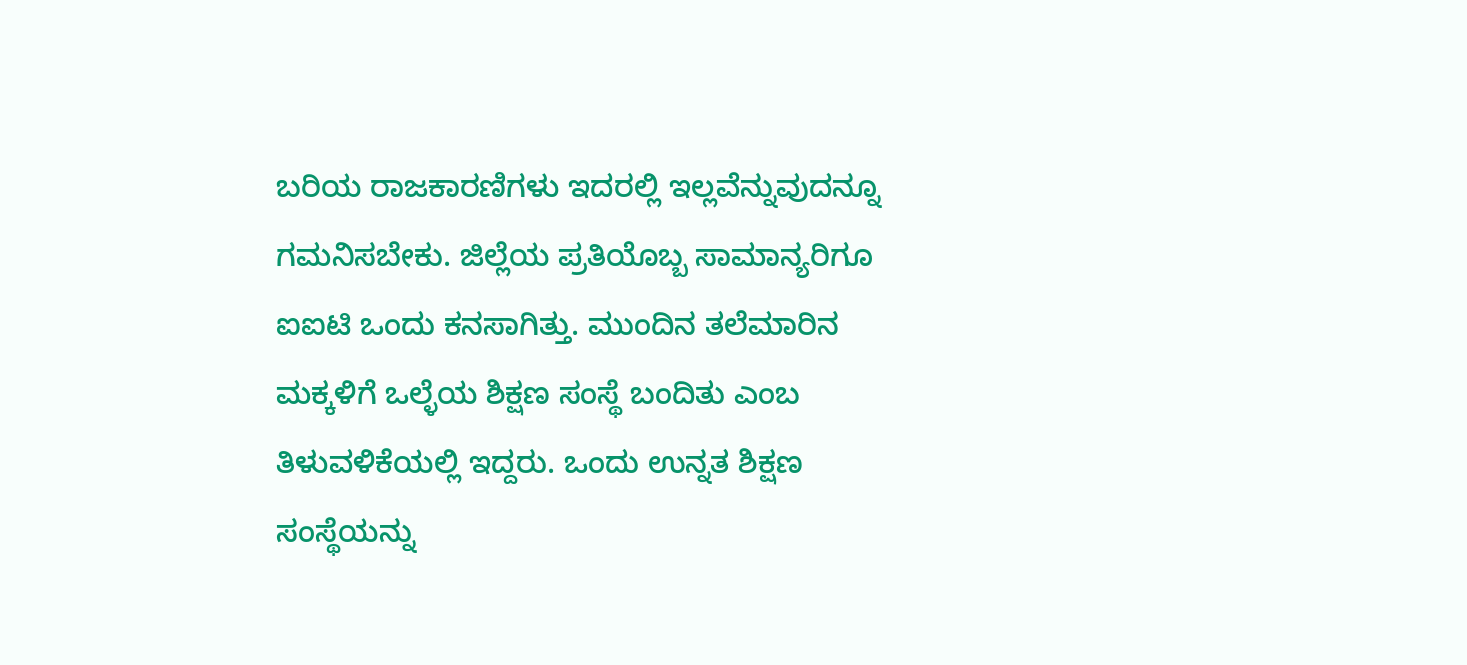ಬರಿಯ ರಾಜಕಾರಣಿಗಳು ಇದರಲ್ಲಿ ಇಲ್ಲವೆನ್ನುವುದನ್ನೂ ಗಮನಿಸಬೇಕು. ಜಿಲ್ಲೆಯ ಪ್ರತಿಯೊಬ್ಬ ಸಾಮಾನ್ಯರಿಗೂ ಐಐಟಿ ಒಂದು ಕನಸಾಗಿತ್ತು. ಮುಂದಿನ ತಲೆಮಾರಿನ ಮಕ್ಕಳಿಗೆ ಒಲ್ಳೆಯ ಶಿಕ್ಷಣ ಸಂಸ್ಥೆ ಬಂದಿತು ಎಂಬ ತಿಳುವಳಿಕೆಯಲ್ಲಿ ಇದ್ದರು. ಒಂದು ಉನ್ನತ ಶಿಕ್ಷಣ ಸಂಸ್ಥೆಯನ್ನು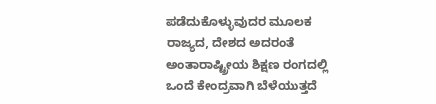ಪಡೆದುಕೊಳ್ಳುವುದರ ಮೂಲಕ ರಾಜ್ಯದ, ದೇಶದ ಅದರಂತೆ ಅಂತಾರಾಷ್ಟ್ರೀಯ ಶಿಕ್ಷಣ ರಂಗದಲ್ಲಿ ಒಂದೆ ಕೇಂದ್ರವಾಗಿ ಬೆಳೆಯುತ್ತದೆ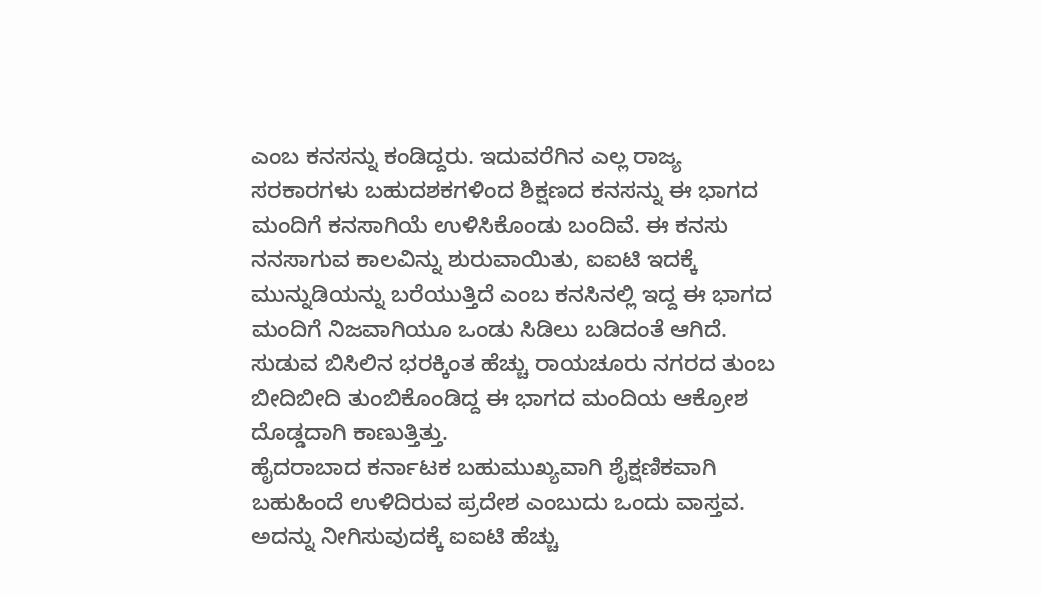ಎಂಬ ಕನಸನ್ನು ಕಂಡಿದ್ದರು. ಇದುವರೆಗಿನ ಎಲ್ಲ ರಾಜ್ಯ ಸರಕಾರಗಳು ಬಹುದಶಕಗಳಿಂದ ಶಿಕ್ಷಣದ ಕನಸನ್ನು ಈ ಭಾಗದ ಮಂದಿಗೆ ಕನಸಾಗಿಯೆ ಉಳಿಸಿಕೊಂಡು ಬಂದಿವೆ. ಈ ಕನಸು ನನಸಾಗುವ ಕಾಲವಿನ್ನು ಶುರುವಾಯಿತು, ಐಐಟಿ ಇದಕ್ಕೆ ಮುನ್ನುಡಿಯನ್ನು ಬರೆಯುತ್ತಿದೆ ಎಂಬ ಕನಸಿನಲ್ಲಿ ಇದ್ದ ಈ ಭಾಗದ ಮಂದಿಗೆ ನಿಜವಾಗಿಯೂ ಒಂಡು ಸಿಡಿಲು ಬಡಿದಂತೆ ಆಗಿದೆ. ಸುಡುವ ಬಿಸಿಲಿನ ಭರಕ್ಕಿಂತ ಹೆಚ್ಚು ರಾಯಚೂರು ನಗರದ ತುಂಬ ಬೀದಿಬೀದಿ ತುಂಬಿಕೊಂಡಿದ್ದ ಈ ಭಾಗದ ಮಂದಿಯ ಆಕ್ರೋಶ ದೊಡ್ಡದಾಗಿ ಕಾಣುತ್ತಿತ್ತು.
ಹೈದರಾಬಾದ ಕರ್ನಾಟಕ ಬಹುಮುಖ್ಯವಾಗಿ ಶೈಕ್ಷಣಿಕವಾಗಿ ಬಹುಹಿಂದೆ ಉಳಿದಿರುವ ಪ್ರದೇಶ ಎಂಬುದು ಒಂದು ವಾಸ್ತವ. ಅದನ್ನು ನೀಗಿಸುವುದಕ್ಕೆ ಐಐಟಿ ಹೆಚ್ಚು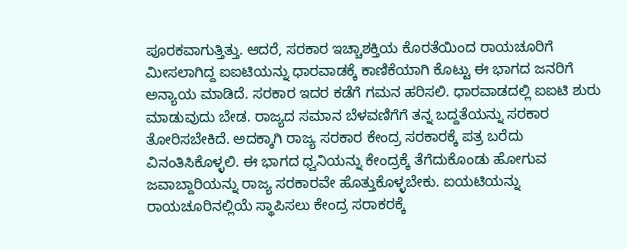ಪೂರಕವಾಗುತ್ತಿತ್ತು. ಆದರೆ, ಸರಕಾರ ಇಚ್ಚಾಶಕ್ತಿಯ ಕೊರತೆಯಿಂದ ರಾಯಚೂರಿಗೆ ಮೀಸಲಾಗಿದ್ದ ಐಐಟಿಯನ್ನು ಧಾರವಾಡಕ್ಕೆ ಕಾಣಿಕೆಯಾಗಿ ಕೊಟ್ಟು ಈ ಭಾಗದ ಜನರಿಗೆ ಅನ್ಯಾಯ ಮಾಡಿದೆ. ಸರಕಾರ ಇದರ ಕಡೆಗೆ ಗಮನ ಹರಿಸಲಿ. ಧಾರವಾಡದಲ್ಲಿ ಐಐಟಿ ಶುರು ಮಾಡುವುದು ಬೇಡ. ರಾಜ್ಯದ ಸಮಾನ ಬೆಳವಣಿಗೆಗೆ ತನ್ನ ಬದ್ದತೆಯನ್ನು ಸರಕಾರ ತೋರಿಸಬೇಕಿದೆ. ಅದಕ್ಕಾಗಿ ರಾಜ್ಯ ಸರಕಾರ ಕೇಂದ್ರ ಸರಕಾರಕ್ಕೆ ಪತ್ರ ಬರೆದು ವಿನಂತಿಸಿಕೊಳ್ಳಲಿ. ಈ ಭಾಗದ ಧ್ವನಿಯನ್ನು ಕೇಂದ್ರಕ್ಕೆ ತೆಗೆದುಕೊಂಡು ಹೋಗುವ ಜವಾಬ್ದಾರಿಯನ್ನು ರಾಜ್ಯ ಸರಕಾರವೇ ಹೊತ್ತುಕೊಳ್ಳಬೇಕು. ಐಯಟಿಯನ್ನು ರಾಯಚೂರಿನಲ್ಲಿಯೆ ಸ್ಥಾಪಿಸಲು ಕೇಂದ್ರ ಸರಾಕರಕ್ಕೆ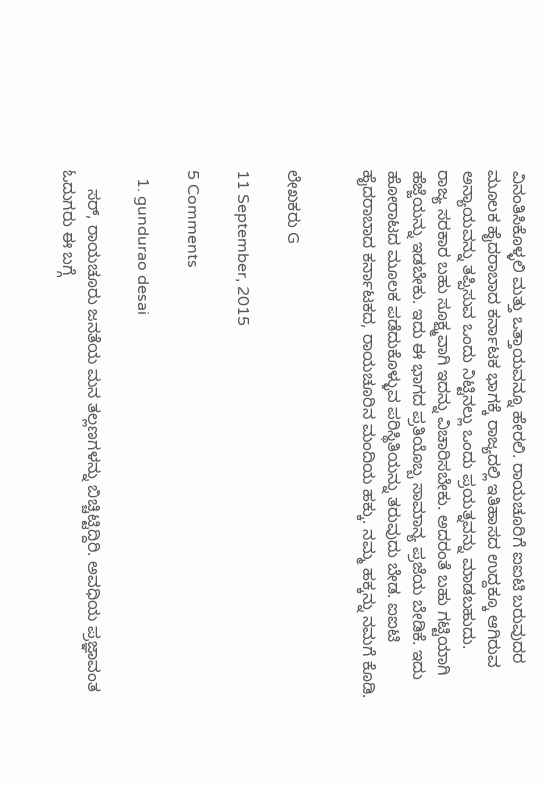ವಿನಂತಿಸಿಕೊಳ್ಳಲಿ ಮತ್ತು ಒತ್ತಾಯವನ್ನೂ ಹೇರಲಿ. ರಾಯಚೂರಿಗೆ ಐಐಟಿ ಬರುವುದರ ಮೂಲಕ ಹೈದರಾಬಾದ ಕರ್ನಾಟಕ ಭಾಗಕ್ಕೆ ರಾಜ್ಯದಲ್ಲಿ ಇತಿಹಾಸದ ಉದ್ದಕ್ಕೂ ಆಗಿರುವ ಅನ್ಯಾಯವನ್ನು ತಪ್ಪಿಸುವ ಒಂದು ನಿಟ್ಟಿನಲ್ಲು ಒಂದು ಪ್ರಯತ್ನವನ್ನು ಮಾಡಬಹುದು.
ರಾಜ್ಯ ಸರಕಾರ ಬಹು ಸೂಕ್ಷ್ಮವಾಗಿ ಇದನ್ನು ವಿಚಾರಿಸಬೇಕು. ಅದರಂತೆ ಬಹು ಗಟ್ಟಿಯಾಗಿ ಹೆಜ್ಜೆಯನ್ನು ಇಡಬೇಕು. ಇದು ಈ ಭಾಗದ ಪ್ರತಿಯೊಬ್ಬ ಸಾಮಾನ್ಯ ಪ್ರಜೆಯ ಬೇಡಿಕೆ. ಇದು ಹೋರಾಟದ ಮೂಲಕ ಪಡೆದುಕೊಳ್ಳುವ ಪರಿಸ್ಥಿತಿಯನ್ನು ತರುವುದು ಬೇಡ. ಐಐಟಿ ಹೈದರಾಬಾದ ಕರ್ನಾಟಕದ, ರಾಯಚೂರಿನ ಮಂದಿಯ ಹಕ್ಕು. ನಮ್ಮ ಹಕ್ಕನ್ನು ನಮಗೆ ಕೊಡಿ.


ಲೇಖಕರು G

11 September, 2015

5 Comments

  1. gundurao desai

    ಸರ್, ರಾಯಚೂರು ಜನತೆಯ ಮನ ತಲ್ಲಣಗಳನ್ನು ಬಿಚ್ಚಿಟ್ಟಿದ್ದಿರಿ. ಅವಧಿಯ ಪ್ರಜ್ಞಾವಂತ ಓದುಗರು ಈ ಬಗ್ಗೆ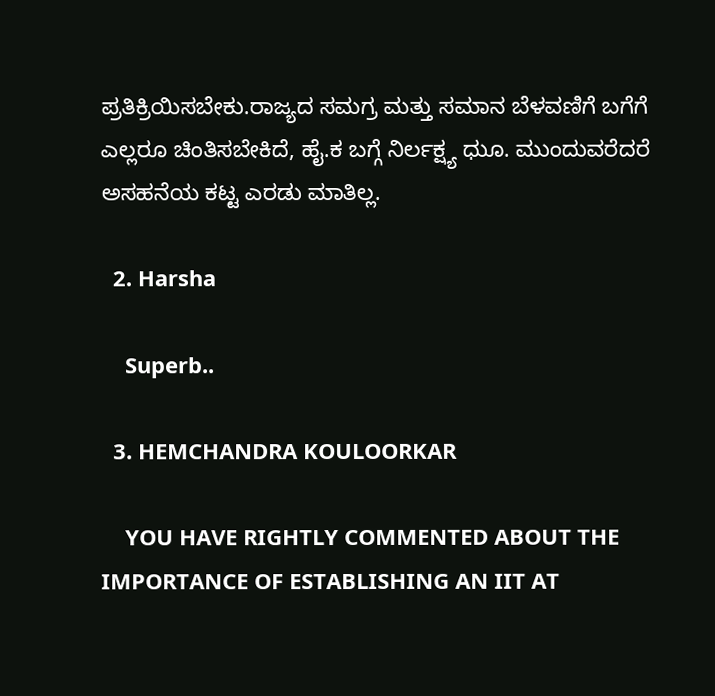ಪ್ರತಿಕ್ರಿಯಿಸಬೇಕು.ರಾಜ್ಯದ ಸಮಗ್ರ ಮತ್ತು ಸಮಾನ ಬೆಳವಣಿಗೆ ಬಗೆಗೆ ಎಲ್ಲರೂ ಚಿಂತಿಸಬೇಕಿದೆ, ಹೈ.ಕ ಬಗ್ಗೆ ನಿರ್ಲಕ್ಷ್ಯ ಧುೂ. ಮುಂದುವರೆದರೆ ಅಸಹನೆಯ ಕಟ್ಟ ಎರಡು ಮಾತಿಲ್ಲ.

  2. Harsha

    Superb..

  3. HEMCHANDRA KOULOORKAR

    YOU HAVE RIGHTLY COMMENTED ABOUT THE IMPORTANCE OF ESTABLISHING AN IIT AT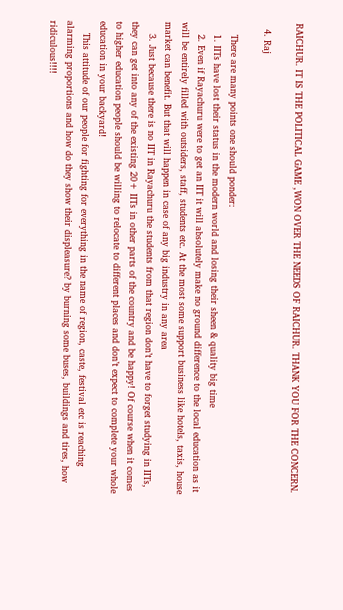RAICHUR. IT IS THE POLITICAL GAME ,WON OVER THE NEEDS OF RAICHUR. THANK YOU FOR THE CONCERN.

  4. Raj

    There are many points one should ponder:
    1. IITs have lost their status in the modern world and losing their sheen & quality big time
    2. Even if Rayachuru were to get an IIT it will absolutely make no ground difference to the local education as it will be entirely filled with outsiders, staff, students etc. At the most some support business like hotels, taxis, house market can benefit. But that will happen in case of any big industry in any area
    3. Just because there is no IIT in Rayachuru the students from that region don’t have to forget studying in IITs, they can get into any of the existing 20+ IITs in other parts of the country and be happy! Of course when it comes to higher education people should be willing to relocate to different places and don’t expect to complete your whole education in your backyard!
    This attitude of our people for fighting for everything in the name of region, caste, festival etc is reaching alarming proportions and how do they show their displeasure? by burning some buses, buildings and tires, how ridiculous!!!!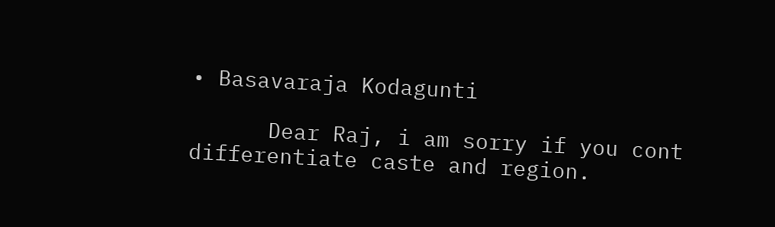• Basavaraja Kodagunti

      Dear Raj, i am sorry if you cont differentiate caste and region.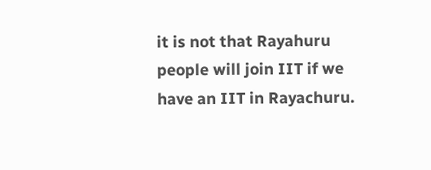it is not that Rayahuru people will join IIT if we have an IIT in Rayachuru.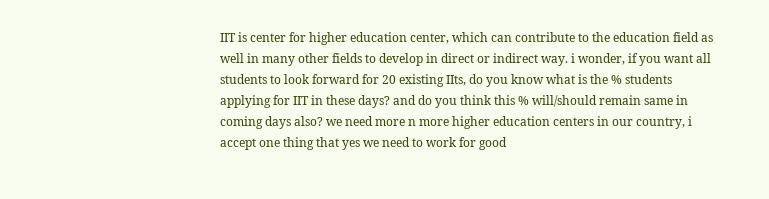IIT is center for higher education center, which can contribute to the education field as well in many other fields to develop in direct or indirect way. i wonder, if you want all students to look forward for 20 existing IIts, do you know what is the % students applying for IIT in these days? and do you think this % will/should remain same in coming days also? we need more n more higher education centers in our country, i accept one thing that yes we need to work for good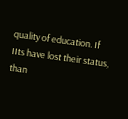quality of education. If IIts have lost their status, than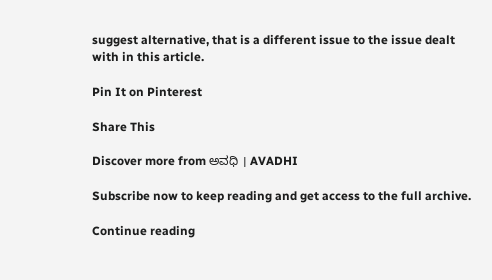suggest alternative, that is a different issue to the issue dealt with in this article.

Pin It on Pinterest

Share This

Discover more from ಅವಧಿ । AVADHI

Subscribe now to keep reading and get access to the full archive.

Continue reading